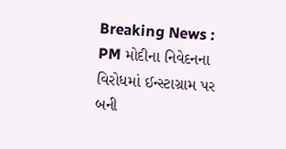Breaking News :
PM મોદીના નિવેદનના વિરોધમાં ઈન્સ્ટાગ્રામ પર બની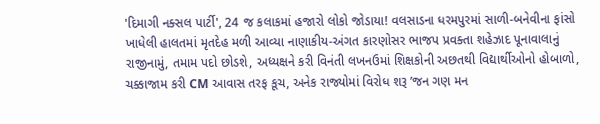'દિમાગી નક્સલ પાર્ટી', 24 જ કલાકમાં હજારો લોકો જોડાયા! વલસાડના ધરમપુરમાં સાળી-બનેવીના ફાંસો ખાધેલી હાલતમાં મૃતદેહ મળી આવ્યા નાણાકીય-અંગત કારણોસર ભાજપ પ્રવક્તા શહેઝાદ પૂનાવાલાનું રાજીનામું, તમામ પદો છોડશે, અધ્યક્ષને કરી વિનંતી લખનઉમાં શિક્ષકોની અછતથી વિદ્યાર્થીઓનો હોબાળો, ચક્કાજામ કરી CM આવાસ તરફ કૂચ, અનેક રાજ્યોમાં વિરોધ શરૂ ’જન ગણ મન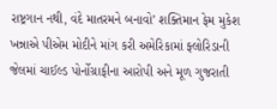રાષ્ટ્રગાન નથી, વંદે માતરમને બનાવો’ શક્તિમાન ફેમ મુકેશ ખન્નાએ પીએમ મોદીને માંગ કરી અમેરિકામાં ફ્લોરિડાની જેલમાં ચાઈલ્ડ પોર્નોગ્રાફીના આરોપી અને મૂળ ગુજરાતી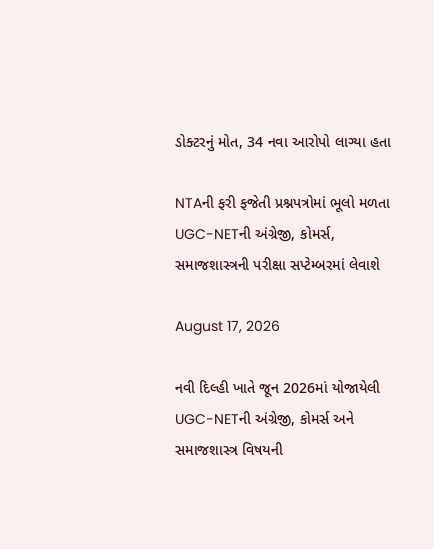ડોક્ટરનું મોત, 34 નવા આરોપો લાગ્યા હતા

NTAની ફરી ફજેતી પ્રશ્નપત્રોમાં ભૂલો મળતા UGC-NETની અંગ્રેજી, કોમર્સ, સમાજશાસ્ત્રની પરીક્ષા સપ્ટેમ્બરમાં લેવાશે

August 17, 2026

નવી દિલ્હી ખાતે જૂન 2026માં યોજાયેલી UGC-NETની અંગ્રેજી, કોમર્સ અને સમાજશાસ્ત્ર વિષયની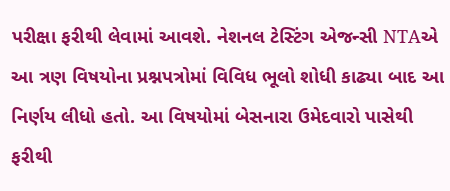પરીક્ષા ફરીથી લેવામાં આવશે. નેશનલ ટેસ્ટિંગ એજન્સી NTAએ આ ત્રણ વિષયોના પ્રશ્નપત્રોમાં વિવિધ ભૂલો શોધી કાઢ્યા બાદ આ નિર્ણય લીધો હતો. આ વિષયોમાં બેસનારા ઉમેદવારો પાસેથી ફરીથી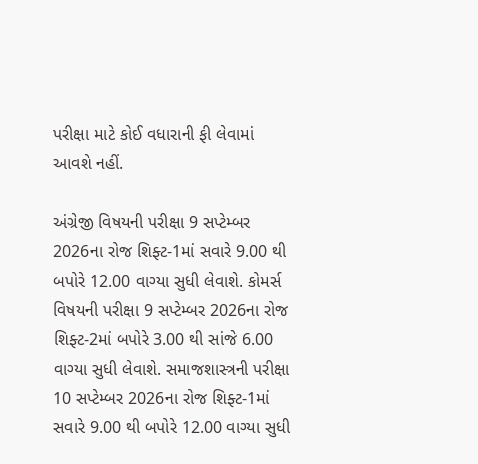પરીક્ષા માટે કોઈ વધારાની ફી લેવામાં આવશે નહીં.

અંગ્રેજી વિષયની પરીક્ષા 9 સપ્ટેમ્બર 2026ના રોજ શિફ્ટ-1માં સવારે 9.00 થી બપોરે 12.00 વાગ્યા સુધી લેવાશે. કોમર્સ વિષયની પરીક્ષા 9 સપ્ટેમ્બર 2026ના રોજ શિફ્ટ-2માં બપોરે 3.00 થી સાંજે 6.00 વાગ્યા સુધી લેવાશે. સમાજશાસ્ત્રની પરીક્ષા 10 સપ્ટેમ્બર 2026ના રોજ શિફ્ટ-1માં સવારે 9.00 થી બપોરે 12.00 વાગ્યા સુધી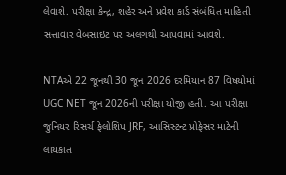લેવાશે. પરીક્ષા કેન્દ્ર, શહેર અને પ્રવેશ કાર્ડ સંબંધિત માહિતી સત્તાવાર વેબસાઇટ પર અલગથી આપવામાં આવશે.

NTAએ 22 જૂનથી 30 જૂન 2026 દરમિયાન 87 વિષયોમાં UGC NET જૂન 2026ની પરીક્ષા યોજી હતી. આ પરીક્ષા જુનિયર રિસર્ચ ફેલોશિપ JRF, આસિસ્ટન્ટ પ્રોફેસર માટેની લાયકાત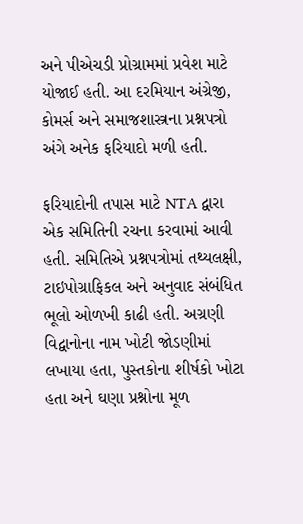અને પીએચડી પ્રોગ્રામમાં પ્રવેશ માટે યોજાઈ હતી. આ દરમિયાન અંગ્રેજી, કોમર્સ અને સમાજશાસ્ત્રના પ્રશ્નપત્રો અંગે અનેક ફરિયાદો મળી હતી.

ફરિયાદોની તપાસ માટે NTA દ્વારા એક સમિતિની રચના કરવામાં આવી હતી. સમિતિએ પ્રશ્નપત્રોમાં તથ્યલક્ષી, ટાઇપોગ્રાફિકલ અને અનુવાદ સંબંધિત ભૂલો ઓળખી કાઢી હતી. અગ્રણી વિદ્વાનોના નામ ખોટી જોડણીમાં લખાયા હતા, પુસ્તકોના શીર્ષકો ખોટા હતા અને ઘણા પ્રશ્નોના મૂળ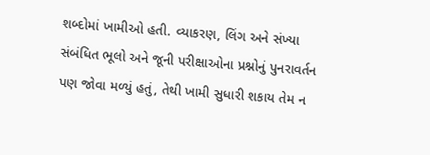શબ્દોમાં ખામીઓ હતી. વ્યાકરણ, લિંગ અને સંખ્યા સંબંધિત ભૂલો અને જૂની પરીક્ષાઓના પ્રશ્નોનું પુનરાવર્તન પણ જોવા મળ્યું હતું, તેથી ખામી સુધારી શકાય તેમ ન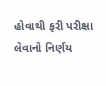હોવાથી ફરી પરીક્ષા લેવાનો નિર્ણય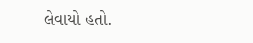લેવાયો હતો.